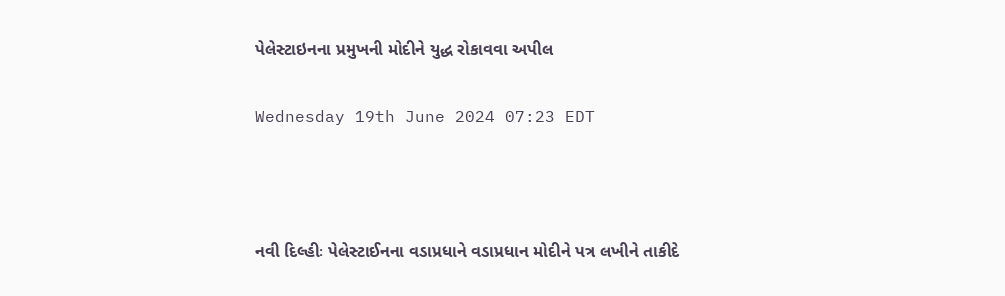પેલેસ્ટાઇનના પ્રમુખની મોદીને યુદ્ધ રોકાવવા અપીલ

Wednesday 19th June 2024 07:23 EDT



નવી દિલ્હીઃ પેલેસ્ટાઈનના વડાપ્રધાને વડાપ્રધાન મોદીને પત્ર લખીને તાકીદે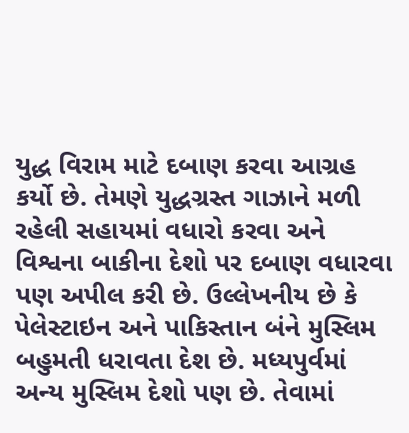યુદ્ધ વિરામ માટે દબાણ કરવા આગ્રહ કર્યો છે. તેમણે યુદ્ધગ્રસ્ત ગાઝાને મળી રહેલી સહાયમાં વધારો કરવા અને વિશ્વના બાકીના દેશો પર દબાણ વધારવા પણ અપીલ કરી છે. ઉલ્લેખનીય છે કે પેલેસ્ટાઇન અને પાકિસ્તાન બંને મુસ્લિમ બહુમતી ધરાવતા દેશ છે. મધ્યપુર્વમાં અન્ય મુસ્લિમ દેશો પણ છે. તેવામાં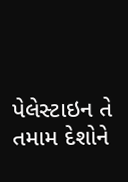પેલેસ્ટાઇન તે તમામ દેશોને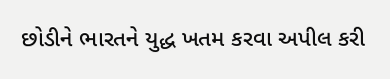છોડીને ભારતને યુદ્ધ ખતમ કરવા અપીલ કરી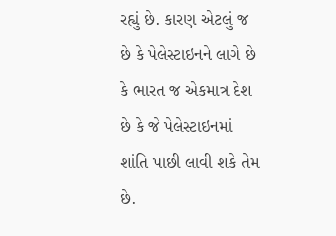રહ્યું છે. કારણ એટલું જ છે કે પેલેસ્ટાઇનને લાગે છે કે ભારત જ એકમાત્ર દેશ છે કે જે પેલેસ્ટાઇનમાં શાંતિ પાછી લાવી શકે તેમ છે.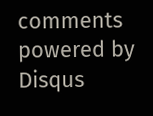comments powered by Disqus